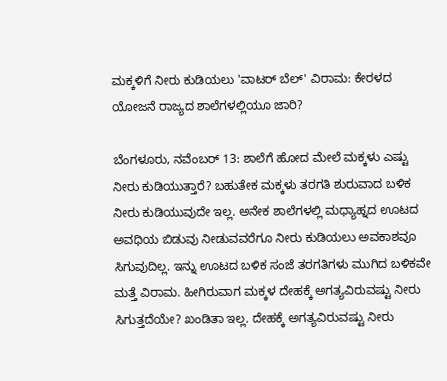ಮಕ್ಕಳಿಗೆ ನೀರು ಕುಡಿಯಲು 'ವಾಟರ್ ಬೆಲ್' ವಿರಾಮ: ಕೇರಳದ ಯೋಜನೆ ರಾಜ್ಯದ ಶಾಲೆಗಳಲ್ಲಿಯೂ ಜಾರಿ?

ಬೆಂಗಳೂರು, ನವೆಂಬರ್ 13: ಶಾಲೆಗೆ ಹೋದ ಮೇಲೆ ಮಕ್ಕಳು ಎಷ್ಟು ನೀರು ಕುಡಿಯುತ್ತಾರೆ? ಬಹುತೇಕ ಮಕ್ಕಳು ತರಗತಿ ಶುರುವಾದ ಬಳಿಕ ನೀರು ಕುಡಿಯುವುದೇ ಇಲ್ಲ. ಅನೇಕ ಶಾಲೆಗಳಲ್ಲಿ ಮಧ್ಯಾಹ್ನದ ಊಟದ ಅವಧಿಯ ಬಿಡುವು ನೀಡುವವರೆಗೂ ನೀರು ಕುಡಿಯಲು ಅವಕಾಶವೂ ಸಿಗುವುದಿಲ್ಲ. ಇನ್ನು ಊಟದ ಬಳಿಕ ಸಂಜೆ ತರಗತಿಗಳು ಮುಗಿದ ಬಳಿಕವೇ ಮತ್ತೆ ವಿರಾಮ. ಹೀಗಿರುವಾಗ ಮಕ್ಕಳ ದೇಹಕ್ಕೆ ಅಗತ್ಯವಿರುವಷ್ಟು ನೀರು ಸಿಗುತ್ತದೆಯೇ? ಖಂಡಿತಾ ಇಲ್ಲ. ದೇಹಕ್ಕೆ ಅಗತ್ಯವಿರುವಷ್ಟು ನೀರು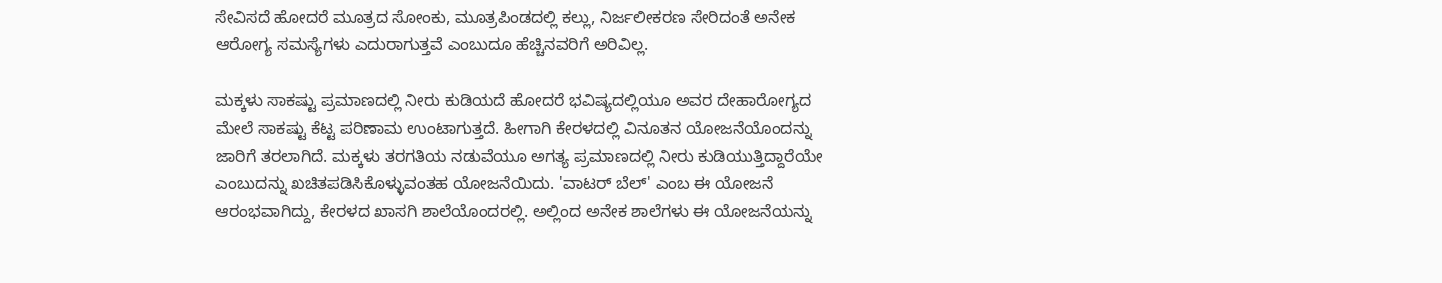ಸೇವಿಸದೆ ಹೋದರೆ ಮೂತ್ರದ ಸೋಂಕು, ಮೂತ್ರಪಿಂಡದಲ್ಲಿ ಕಲ್ಲು, ನಿರ್ಜಲೀಕರಣ ಸೇರಿದಂತೆ ಅನೇಕ ಆರೋಗ್ಯ ಸಮಸ್ಯೆಗಳು ಎದುರಾಗುತ್ತವೆ ಎಂಬುದೂ ಹೆಚ್ಚಿನವರಿಗೆ ಅರಿವಿಲ್ಲ.

ಮಕ್ಕಳು ಸಾಕಷ್ಟು ಪ್ರಮಾಣದಲ್ಲಿ ನೀರು ಕುಡಿಯದೆ ಹೋದರೆ ಭವಿಷ್ಯದಲ್ಲಿಯೂ ಅವರ ದೇಹಾರೋಗ್ಯದ ಮೇಲೆ ಸಾಕಷ್ಟು ಕೆಟ್ಟ ಪರಿಣಾಮ ಉಂಟಾಗುತ್ತದೆ. ಹೀಗಾಗಿ ಕೇರಳದಲ್ಲಿ ವಿನೂತನ ಯೋಜನೆಯೊಂದನ್ನು ಜಾರಿಗೆ ತರಲಾಗಿದೆ. ಮಕ್ಕಳು ತರಗತಿಯ ನಡುವೆಯೂ ಅಗತ್ಯ ಪ್ರಮಾಣದಲ್ಲಿ ನೀರು ಕುಡಿಯುತ್ತಿದ್ದಾರೆಯೇ ಎಂಬುದನ್ನು ಖಚಿತಪಡಿಸಿಕೊಳ್ಳುವಂತಹ ಯೋಜನೆಯಿದು. 'ವಾಟರ್ ಬೆಲ್' ಎಂಬ ಈ ಯೋಜನೆ ಆರಂಭವಾಗಿದ್ದು, ಕೇರಳದ ಖಾಸಗಿ ಶಾಲೆಯೊಂದರಲ್ಲಿ. ಅಲ್ಲಿಂದ ಅನೇಕ ಶಾಲೆಗಳು ಈ ಯೋಜನೆಯನ್ನು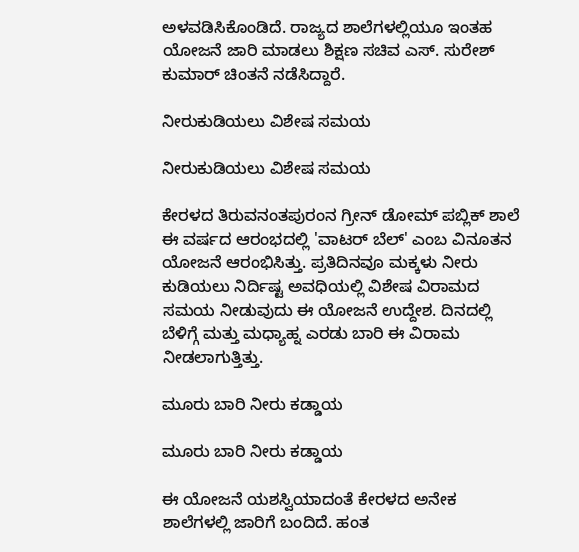ಅಳವಡಿಸಿಕೊಂಡಿದೆ. ರಾಜ್ಯದ ಶಾಲೆಗಳಲ್ಲಿಯೂ ಇಂತಹ ಯೋಜನೆ ಜಾರಿ ಮಾಡಲು ಶಿಕ್ಷಣ ಸಚಿವ ಎಸ್. ಸುರೇಶ್ ಕುಮಾರ್ ಚಿಂತನೆ ನಡೆಸಿದ್ದಾರೆ.

ನೀರುಕುಡಿಯಲು ವಿಶೇಷ ಸಮಯ

ನೀರುಕುಡಿಯಲು ವಿಶೇಷ ಸಮಯ

ಕೇರಳದ ತಿರುವನಂತಪುರಂನ ಗ್ರೀನ್ ಡೋಮ್ ಪಬ್ಲಿಕ್ ಶಾಲೆ ಈ ವರ್ಷದ ಆರಂಭದಲ್ಲಿ 'ವಾಟರ್ ಬೆಲ್' ಎಂಬ ವಿನೂತನ ಯೋಜನೆ ಆರಂಭಿಸಿತ್ತು. ಪ್ರತಿದಿನವೂ ಮಕ್ಕಳು ನೀರು ಕುಡಿಯಲು ನಿರ್ದಿಷ್ಟ ಅವಧಿಯಲ್ಲಿ ವಿಶೇಷ ವಿರಾಮದ ಸಮಯ ನೀಡುವುದು ಈ ಯೋಜನೆ ಉದ್ದೇಶ. ದಿನದಲ್ಲಿ ಬೆಳಿಗ್ಗೆ ಮತ್ತು ಮಧ್ಯಾಹ್ನ ಎರಡು ಬಾರಿ ಈ ವಿರಾಮ ನೀಡಲಾಗುತ್ತಿತ್ತು.

ಮೂರು ಬಾರಿ ನೀರು ಕಡ್ಡಾಯ

ಮೂರು ಬಾರಿ ನೀರು ಕಡ್ಡಾಯ

ಈ ಯೋಜನೆ ಯಶಸ್ವಿಯಾದಂತೆ ಕೇರಳದ ಅನೇಕ ಶಾಲೆಗಳಲ್ಲಿ ಜಾರಿಗೆ ಬಂದಿದೆ. ಹಂತ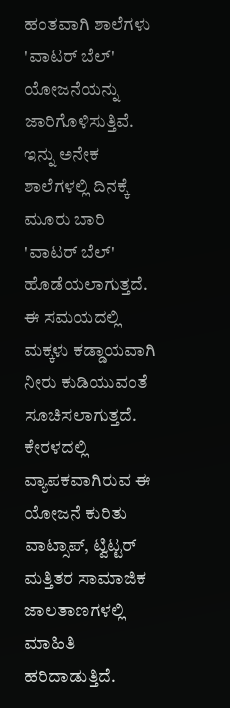ಹಂತವಾಗಿ ಶಾಲೆಗಳು 'ವಾಟರ್ ಬೆಲ್' ಯೋಜನೆಯನ್ನು ಜಾರಿಗೊಳಿಸುತ್ತಿವೆ. ಇನ್ನು ಅನೇಕ ಶಾಲೆಗಳಲ್ಲಿ ದಿನಕ್ಕೆ ಮೂರು ಬಾರಿ 'ವಾಟರ್ ಬೆಲ್' ಹೊಡೆಯಲಾಗುತ್ತದೆ. ಈ ಸಮಯದಲ್ಲಿ ಮಕ್ಕಳು ಕಡ್ಡಾಯವಾಗಿ ನೀರು ಕುಡಿಯುವಂತೆ ಸೂಚಿಸಲಾಗುತ್ತದೆ. ಕೇರಳದಲ್ಲಿ ವ್ಯಾಪಕವಾಗಿರುವ ಈ ಯೋಜನೆ ಕುರಿತು ವಾಟ್ಸಾಪ್, ಟ್ವಿಟ್ಟರ್ ಮತ್ತಿತರ ಸಾಮಾಜಿಕ ಜಾಲತಾಣಗಳಲ್ಲಿ ಮಾಹಿತಿ ಹರಿದಾಡುತ್ತಿದೆ.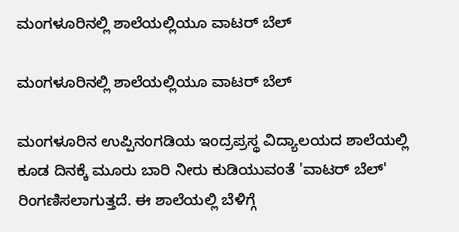ಮಂಗಳೂರಿನಲ್ಲಿ ಶಾಲೆಯಲ್ಲಿಯೂ ವಾಟರ್ ಬೆಲ್

ಮಂಗಳೂರಿನಲ್ಲಿ ಶಾಲೆಯಲ್ಲಿಯೂ ವಾಟರ್ ಬೆಲ್

ಮಂಗಳೂರಿನ ಉಪ್ಪಿನಂಗಡಿಯ ಇಂದ್ರಪ್ರಸ್ಥ ವಿದ್ಯಾಲಯದ ಶಾಲೆಯಲ್ಲಿ ಕೂಡ ದಿನಕ್ಕೆ ಮೂರು ಬಾರಿ ನೀರು ಕುಡಿಯುವಂತೆ 'ವಾಟರ್ ಬೆಲ್' ರಿಂಗಣಿಸಲಾಗುತ್ತದೆ. ಈ ಶಾಲೆಯಲ್ಲಿ ಬೆಳಿಗ್ಗೆ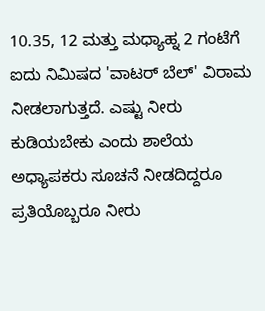10.35, 12 ಮತ್ತು ಮಧ್ಯಾಹ್ನ 2 ಗಂಟೆಗೆ ಐದು ನಿಮಿಷದ 'ವಾಟರ್ ಬೆಲ್' ವಿರಾಮ ನೀಡಲಾಗುತ್ತದೆ. ಎಷ್ಟು ನೀರು ಕುಡಿಯಬೇಕು ಎಂದು ಶಾಲೆಯ ಅಧ್ಯಾಪಕರು ಸೂಚನೆ ನೀಡದಿದ್ದರೂ ಪ್ರತಿಯೊಬ್ಬರೂ ನೀರು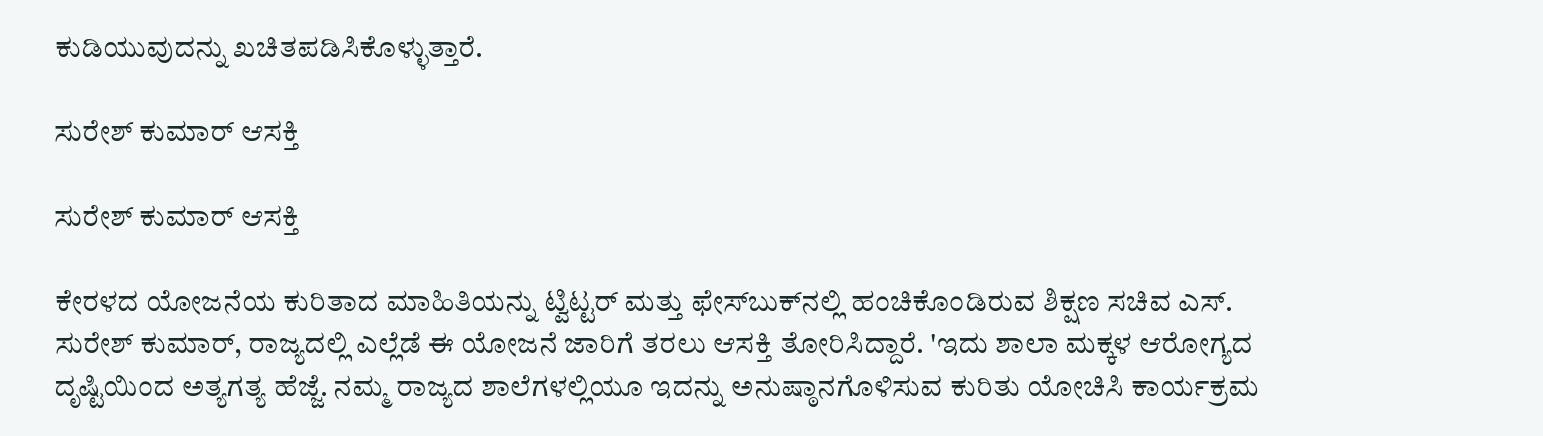ಕುಡಿಯುವುದನ್ನು ಖಚಿತಪಡಿಸಿಕೊಳ್ಳುತ್ತಾರೆ.

ಸುರೇಶ್ ಕುಮಾರ್ ಆಸಕ್ತಿ

ಸುರೇಶ್ ಕುಮಾರ್ ಆಸಕ್ತಿ

ಕೇರಳದ ಯೋಜನೆಯ ಕುರಿತಾದ ಮಾಹಿತಿಯನ್ನು ಟ್ವಿಟ್ಟರ್ ಮತ್ತು ಫೇಸ್‌ಬುಕ್‌ನಲ್ಲಿ ಹಂಚಿಕೊಂಡಿರುವ ಶಿಕ್ಷಣ ಸಚಿವ ಎಸ್. ಸುರೇಶ್ ಕುಮಾರ್, ರಾಜ್ಯದಲ್ಲಿ ಎಲ್ಲೆಡೆ ಈ ಯೋಜನೆ ಜಾರಿಗೆ ತರಲು ಆಸಕ್ತಿ ತೋರಿಸಿದ್ದಾರೆ. 'ಇದು ಶಾಲಾ ಮಕ್ಕಳ ಆರೋಗ್ಯದ ದೃಷ್ಟಿಯಿಂದ ಅತ್ಯಗತ್ಯ ಹೆಜ್ಜೆ. ನಮ್ಮ ರಾಜ್ಯದ ಶಾಲೆಗಳಲ್ಲಿಯೂ ಇದನ್ನು ಅನುಷ್ಠಾನಗೊಳಿಸುವ ಕುರಿತು ಯೋಚಿಸಿ ಕಾರ್ಯಕ್ರಮ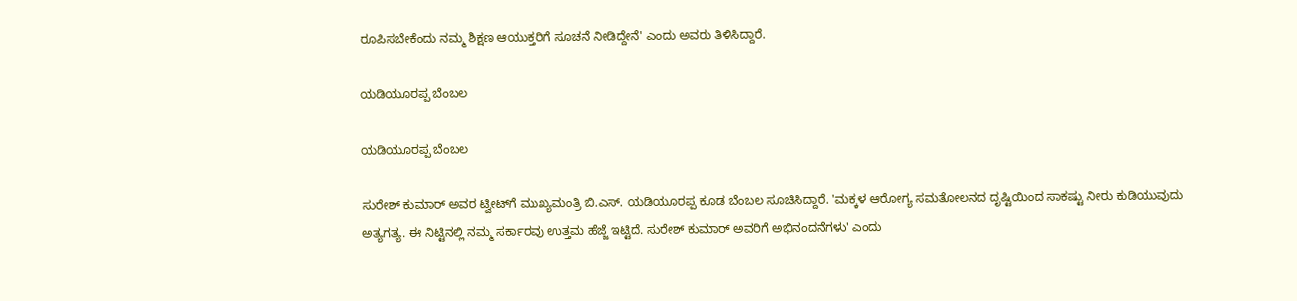ರೂಪಿಸಬೇಕೆಂದು ನಮ್ಮ ಶಿಕ್ಷಣ ಆಯುಕ್ತರಿಗೆ ಸೂಚನೆ ನೀಡಿದ್ದೇನೆ' ಎಂದು ಅವರು ತಿಳಿಸಿದ್ದಾರೆ.

ಯಡಿಯೂರಪ್ಪ ಬೆಂಬಲ

ಯಡಿಯೂರಪ್ಪ ಬೆಂಬಲ

ಸುರೇಶ್ ಕುಮಾರ್ ಅವರ ಟ್ವೀಟ್‌ಗೆ ಮುಖ್ಯಮಂತ್ರಿ ಬಿ.ಎಸ್. ಯಡಿಯೂರಪ್ಪ ಕೂಡ ಬೆಂಬಲ ಸೂಚಿಸಿದ್ದಾರೆ. 'ಮಕ್ಕಳ ಆರೋಗ್ಯ ಸಮತೋಲನದ ದೃಷ್ಟಿಯಿಂದ ಸಾಕಷ್ಟು ನೀರು ಕುಡಿಯುವುದು ಅತ್ಯಗತ್ಯ. ಈ ನಿಟ್ಟಿನಲ್ಲಿ ನಮ್ಮ ಸರ್ಕಾರವು ಉತ್ತಮ ಹೆಜ್ಜೆ ಇಟ್ಟಿದೆ. ಸುರೇಶ್ ಕುಮಾರ್ ಅವರಿಗೆ ಅಭಿನಂದನೆಗಳು' ಎಂದು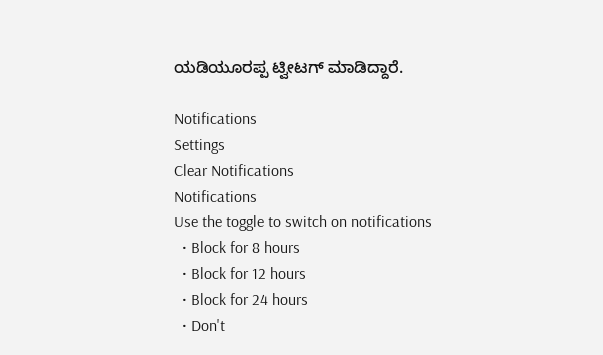ಯಡಿಯೂರಪ್ಪ ಟ್ವೀಟಗ್ ಮಾಡಿದ್ದಾರೆ.

Notifications
Settings
Clear Notifications
Notifications
Use the toggle to switch on notifications
  • Block for 8 hours
  • Block for 12 hours
  • Block for 24 hours
  • Don't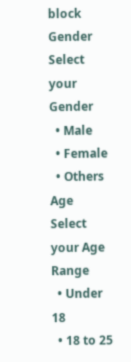block
Gender
Select your Gender
  • Male
  • Female
  • Others
Age
Select your Age Range
  • Under 18
  • 18 to 25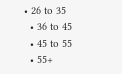• 26 to 35
  • 36 to 45
  • 45 to 55
  • 55+